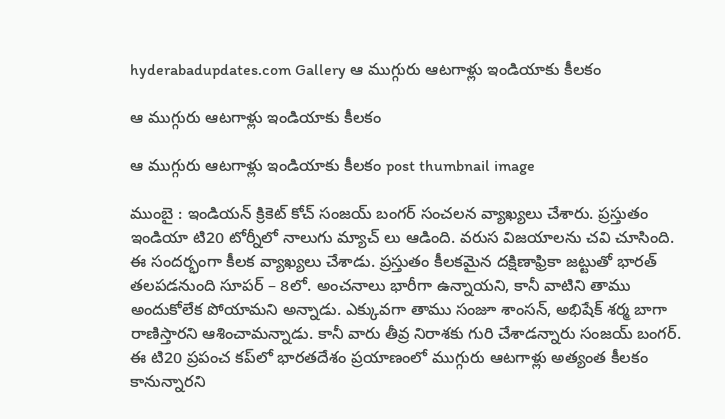hyderabadupdates.com Gallery ఆ ముగ్గురు ఆట‌గాళ్లు ఇండియాకు కీల‌కం

ఆ ముగ్గురు ఆట‌గాళ్లు ఇండియాకు కీల‌కం

ఆ ముగ్గురు ఆట‌గాళ్లు ఇండియాకు కీల‌కం post thumbnail image

ముంబై : ఇండియ‌న్ క్రికెట్ కోచ్ సంజ‌య్ బంగ‌ర్ సంచ‌లన వ్యాఖ్య‌లు చేశారు. ప్రస్తుతం ఇండియా టి20 టోర్నీలో నాలుగు మ్యాచ్ లు ఆడింది. వ‌రుస విజ‌యాల‌ను చ‌వి చూసింది. ఈ సంద‌ర్భంగా కీల‌క వ్యాఖ్య‌లు చేశాడు. ప్ర‌స్తుతం కీల‌క‌మైన ద‌క్షిణాఫ్రికా జ‌ట్టుతో భార‌త్ త‌ల‌ప‌డ‌నుంది సూప‌ర్ – 8లో. అంచ‌నాలు భారీగా ఉన్నాయ‌ని, కానీ వాటిని తాము అందుకోలేక పోయామ‌ని అన్నాడు. ఎక్కువ‌గా తాము సంజూ శాంస‌న్, అభిషేక్ శ‌ర్మ బాగా రాణిస్తార‌ని ఆశించామ‌న్నాడు. కానీ వారు తీవ్ర నిరాశ‌కు గురి చేశాడ‌న్నారు సంజ‌య్ బంగర్. ఈ టి20 ప్రపంచ కప్‌లో భారతదేశం ప్రయాణంలో ముగ్గురు ఆట‌గాళ్లు అత్యంత కీలకం కానున్నార‌ని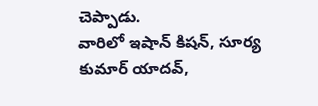చెప్పాడు.
వారిలో ఇషాన్ కిష‌న్, సూర్య కుమార్ యాద‌వ్,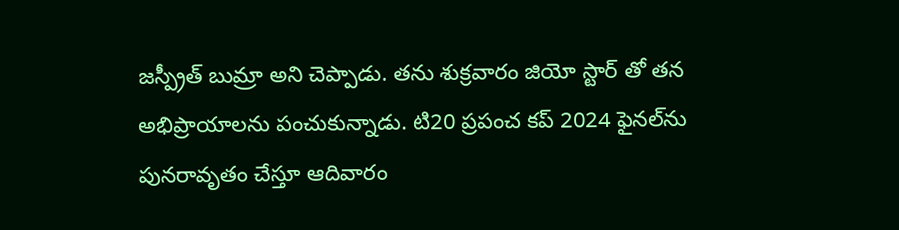జ‌స్ప్రీత్ బుమ్రా అని చెప్పాడు. త‌ను శుక్ర‌వారం జియో స్టార్ తో త‌న అభిప్రాయాల‌ను పంచుకున్నాడు. టి20 ప్రపంచ కప్ 2024 ఫైనల్‌ను పునరావృతం చేస్తూ ఆదివారం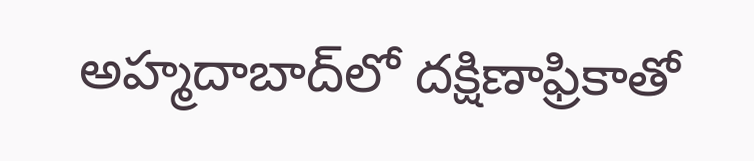అహ్మదాబాద్‌లో దక్షిణాఫ్రికాతో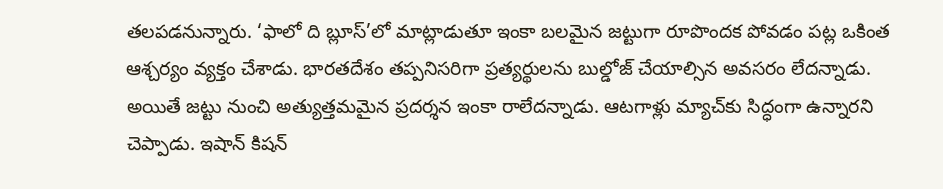తలపడనున్నారు. ‘ఫాలో ది బ్లూస్’లో మాట్లాడుతూ ఇంకా బ‌ల‌మైన జ‌ట్టుగా రూపొంద‌క పోవ‌డం ప‌ట్ల ఒకింత ఆశ్చ‌ర్యం వ్య‌క్తం చేశాడు. భారతదేశం తప్పనిసరిగా ప్రత్యర్థులను బుల్డోజ్ చేయాల్సిన అవ‌స‌రం లేద‌న్నాడు. అయితే జ‌ట్టు నుంచి అత్యుత్త‌మ‌మైన ప్ర‌ద‌ర్శ‌న ఇంకా రాలేద‌న్నాడు. ఆటగాళ్లు మ్యాచ్‌కు సిద్ధంగా ఉన్నారని చెప్పాడు. ఇషాన్ కిషన్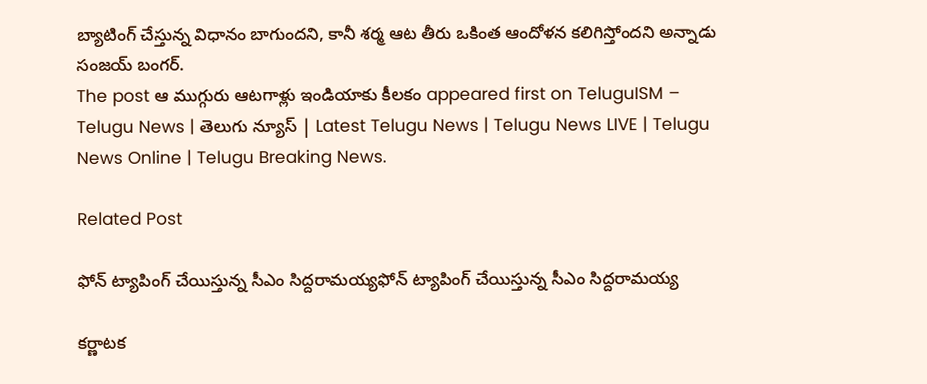బ్యాటింగ్ చేస్తున్న విధానం బాగుంద‌ని, కానీ శ‌ర్మ ఆట తీరు ఒకింత ఆందోళ‌న క‌లిగిస్తోంద‌ని అన్నాడు సంజ‌య్ బంగ‌ర్.
The post ఆ ముగ్గురు ఆట‌గాళ్లు ఇండియాకు కీల‌కం appeared first on TeluguISM – Telugu News | తెలుగు న్యూస్ | Latest Telugu News | Telugu News LIVE | Telugu News Online | Telugu Breaking News.

Related Post

ఫోన్ ట్యాపింగ్ చేయిస్తున్న సీఎం సిద్ద‌రామ‌య్య‌ఫోన్ ట్యాపింగ్ చేయిస్తున్న సీఎం సిద్ద‌రామ‌య్య‌

క‌ర్ణాట‌క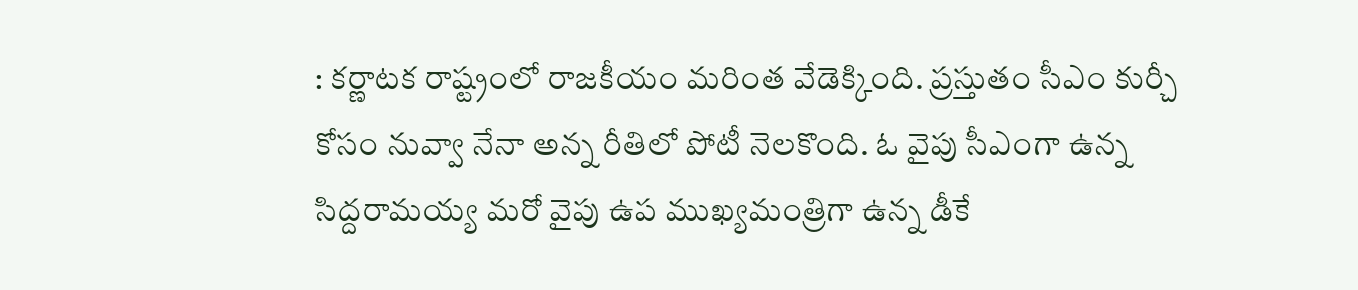: క‌ర్ణాట‌క రాష్ట్రంలో రాజ‌కీయం మ‌రింత వేడెక్కింది. ప్ర‌స్తుతం సీఎం కుర్చీ కోసం నువ్వా నేనా అన్న రీతిలో పోటీ నెల‌కొంది. ఓ వైపు సీఎంగా ఉన్న సిద్ద‌రామ‌య్య మ‌రో వైపు ఉప ముఖ్య‌మంత్రిగా ఉన్న డీకే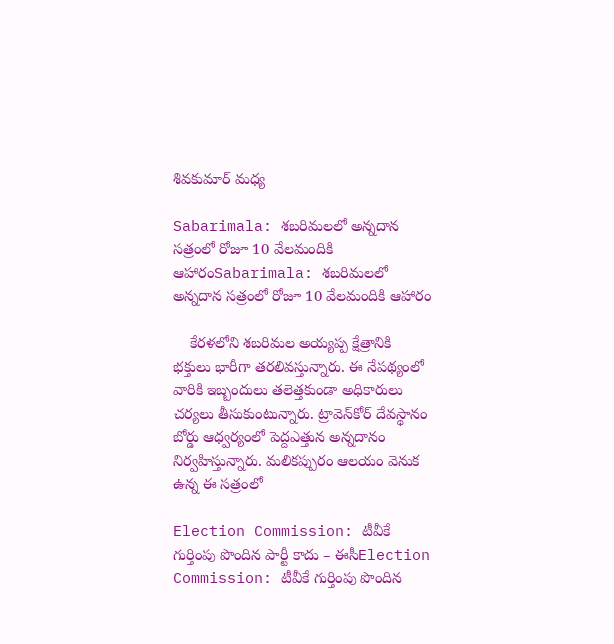శివ‌కుమార్ మ‌ధ్య

Sabarimala: శబరిమలలో అన్నదాన సత్రంలో రోజూ 10 వేలమందికి ఆహారంSabarimala: శబరిమలలో అన్నదాన సత్రంలో రోజూ 10 వేలమందికి ఆహారం

    కేరళలోని శబరిమల అయ్యప్ప క్షేత్రానికి భక్తులు భారీగా తరలివస్తున్నారు. ఈ నేపథ్యంలో వారికి ఇబ్బందులు తలెత్తకుండా అధికారులు చర్యలు తీసుకుంటున్నారు. ట్రావెన్‌కోర్‌ దేవస్థానం బోర్డు ఆధ్వర్యంలో పెద్దఎత్తున అన్నదానం నిర్వహిస్తున్నారు. మలికప్పురం ఆలయం వెనుక ఉన్న ఈ సత్రంలో

Election Commission: టీవీకే గుర్తింపు పొందిన పార్టీ కాదు – ఈసీElection Commission: టీవీకే గుర్తింపు పొందిన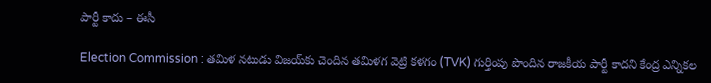పార్టీ కాదు – ఈసీ

Election Commission : తమిళ నటుడు విజయ్‌కు చెందిన తమిళగ వెట్రి కళగం (TVK) గుర్తింపు పొందిన రాజకీయ పార్టీ కాదని కేంద్ర ఎన్నికల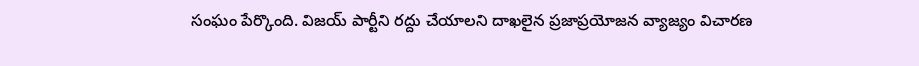సంఘం పేర్కొంది. విజయ్‌ పార్టీని రద్దు చేయాలని దాఖలైన ప్రజాప్రయోజన వ్యాజ్యం విచారణ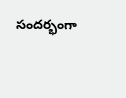సందర్భంగా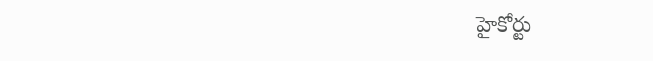హైకోర్టు